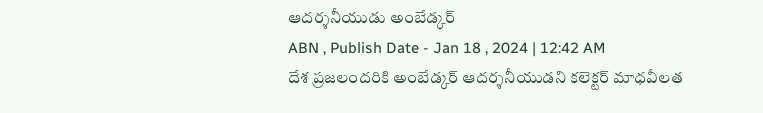ఆదర్శనీయుడు అంబేడ్కర్
ABN , Publish Date - Jan 18 , 2024 | 12:42 AM
దేశ ప్రజలందరికి అంబేడ్కర్ ఆదర్శనీయుడని కలెక్టర్ మాధవీలత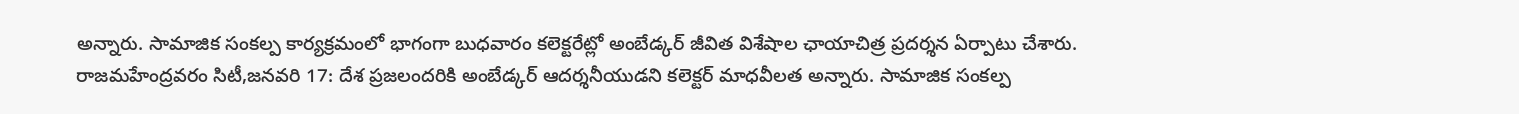అన్నారు. సామాజిక సంకల్ప కార్యక్రమంలో భాగంగా బుధవారం కలెక్టరేట్లో అంబేడ్కర్ జీవిత విశేషాల ఛాయాచిత్ర ప్రదర్శన ఏర్పాటు చేశారు.
రాజమహేంద్రవరం సిటీ,జనవరి 17: దేశ ప్రజలందరికి అంబేడ్కర్ ఆదర్శనీయుడని కలెక్టర్ మాధవీలత అన్నారు. సామాజిక సంకల్ప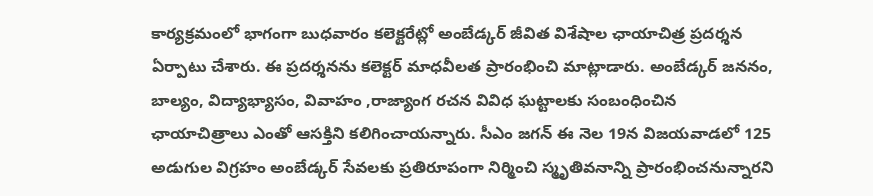కార్యక్రమంలో భాగంగా బుధవారం కలెక్టరేట్లో అంబేడ్కర్ జీవిత విశేషాల ఛాయాచిత్ర ప్రదర్శన ఏర్పాటు చేశారు. ఈ ప్రదర్శనను కలెక్టర్ మాధవీలత ప్రారంభించి మాట్లాడారు. అంబేడ్కర్ జననం, బాల్యం, విద్యాభ్యాసం, వివాహం ,రాజ్యాంగ రచన వివిధ ఘట్టాలకు సంబంధించిన ఛాయాచిత్రాలు ఎంతో ఆసక్తిని కలిగించాయన్నారు. సీఎం జగన్ ఈ నెల 19న విజయవాడలో 125 అడుగుల విగ్రహం అంబేడ్కర్ సేవలకు ప్రతిరూపంగా నిర్మించి స్మృతివనాన్ని ప్రారంభించనున్నారని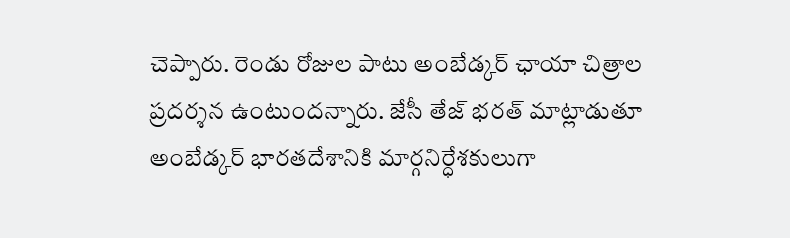చెప్పారు. రెండు రోజుల పాటు అంబేడ్కర్ ఛాయా చిత్రాల ప్రదర్శన ఉంటుందన్నారు. జేసీ తేజ్ భరత్ మాట్లాడుతూ అంబేడ్కర్ భారతదేశానికి మార్గనిర్ధేశకులుగా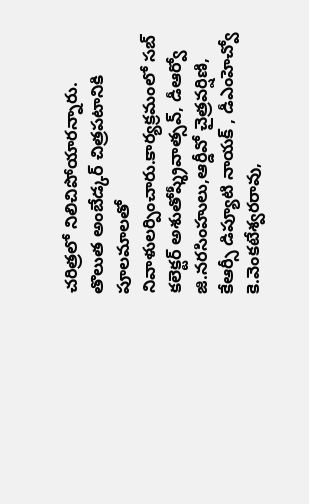చరిత్రలో నిలిచిపోయారన్నారు. తొలుత అంబేడ్కర్ చిత్రపటానికి పూలమాలతో నివాళులర్పించారు.కార్యక్రమంలో సబ్ కలెక్టర్ అశుతోష్శ్రీవాత్సవ్, డీఆర్వో జి.నరసింహులు,ఆర్డీవో చైత్రవర్షిణి, కేఆర్సీ డిప్యూటి నాయక్ , డీఎంహెచ్వో కె.వెంకటేశ్వరరావు,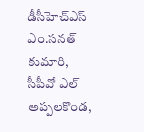డీసీహెచ్ఎస్ ఎం.సనత్ కుమారి, సీపీవో ఎల్ అప్పలకొండ,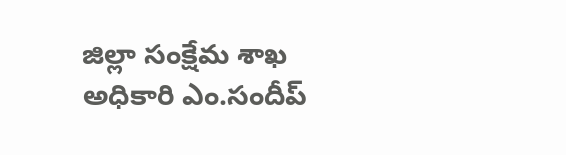జిల్లా సంక్షేమ శాఖ అధికారి ఎం.సందీప్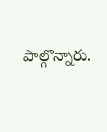పాల్గొన్నారు.